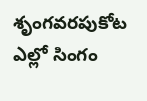శృంగవరపుకోట ఎల్లో సింగం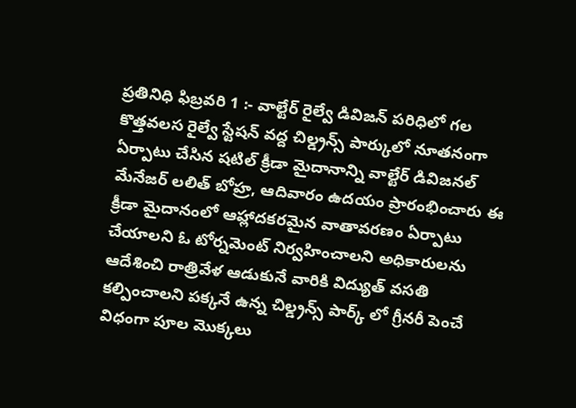ప్రతినిధి ఫిబ్రవరి 1 :- వాల్టేర్ రైల్వే డివిజన్ పరిధిలో గల కొత్తవలస రైల్వే స్టేషన్ వద్ద చిల్డ్రన్స్ పార్కులో నూతనంగా ఏర్పాటు చేసిన షటిల్ క్రీడా మైదానాన్ని వాల్టేర్ డివిజనల్ మేనేజర్ లలిత్ బోహ్ర, ఆదివారం ఉదయం ప్రారంభించారు ఈ క్రీడా మైదానంలో ఆహ్లాదకరమైన వాతావరణం ఏర్పాటు చేయాలని ఓ టోర్నమెంట్ నిర్వహించాలని అధికారులను ఆదేశించి రాత్రివేళ ఆడుకునే వారికి విద్యుత్ వసతి కల్పించాలని పక్కనే ఉన్న చిల్డ్రన్స్ పార్క్ లో గ్రీనరీ పెంచే విధంగా పూల మొక్కలు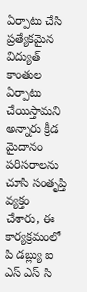ఏర్పాటు చేసి ప్రత్యేకమైన విద్యుత్ కాంతుల ఏర్పాటు చేయిస్తామని అన్నారు క్రీడ మైదానం పరిసరాలను చూసి సంతృప్తి వ్యక్తం చేశారు, ఈ కార్యక్రమంలో పి డబ్ల్యు ఐ ఎస్ ఎస్ సి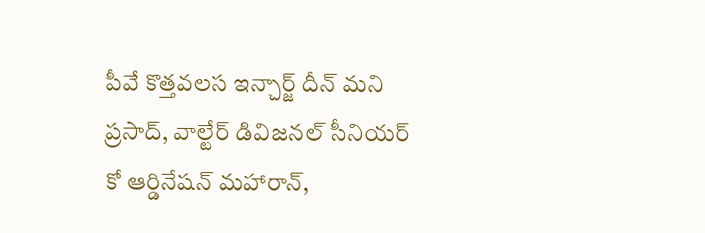పీవే కొత్తవలస ఇన్చార్జ్ దీన్ మని ప్రసాద్, వాల్టేర్ డివిజనల్ సీనియర్ కో ఆర్డినేషన్ మహారాన్,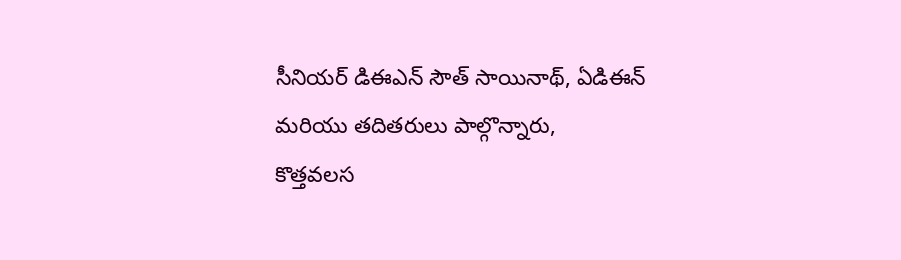సీనియర్ డిఈఎన్ సౌత్ సాయినాథ్, ఏడిఈన్ మరియు తదితరులు పాల్గొన్నారు,
కొత్తవలస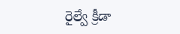రైల్వే క్రీడా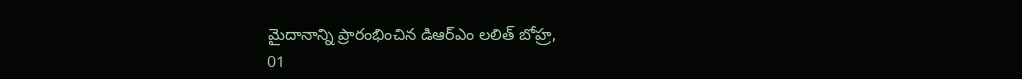మైదానాన్ని ప్రారంభించిన డిఆర్ఎం లలిత్ బోహ్ర,
01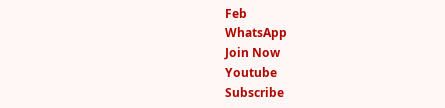Feb
WhatsApp
Join Now
Youtube
Subscribe